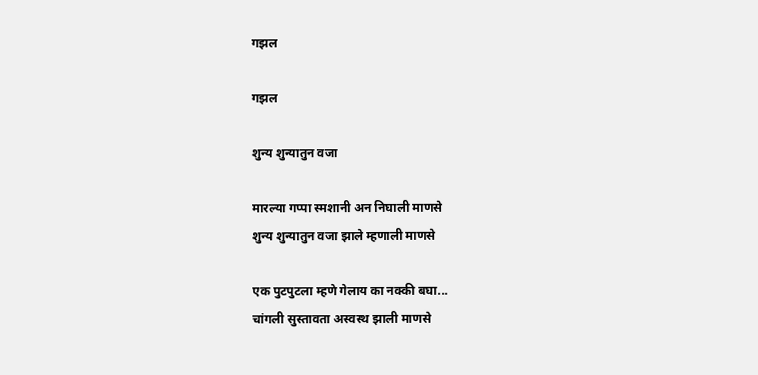गझल

गझल

शुन्य शुन्यातुन वजा

मारल्या गप्पा स्मशानी अन निघाली माणसे
शुन्य शुन्यातुन वजा झाले म्हणाली माणसे

एक पुटपुटला म्हणे गेलाय का नक्की बघा...
चांगली सुस्तावता अस्वस्थ झाली माणसे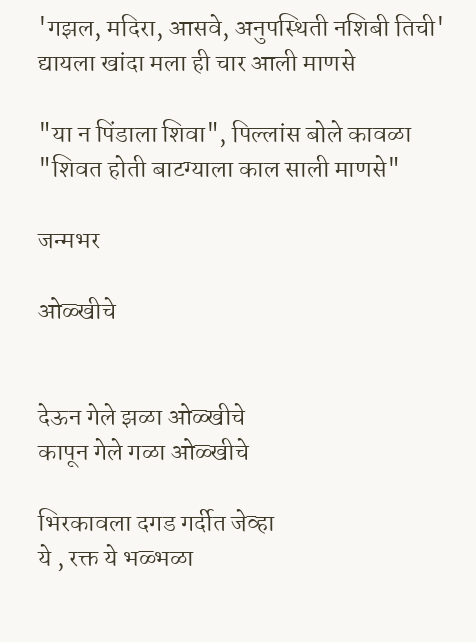'गझल, मदिरा, आसवे, अनुपस्थिती नशिबी तिची'
द्यायला खांदा मला ही चार आली माणसे

"या न पिंडाला शिवा", पिल्लांस बोले कावळा
"शिवत होती बाटग्याला काल साली माणसे"

जन्मभर

ओळ्खीचे


देऊन गेले झळा ओळ्खीचे
कापून गेले गळा ओळ्खीचे

भिरकावला दगड गर्दीत जेव्हा
ये , रक्त ये भळ्भळा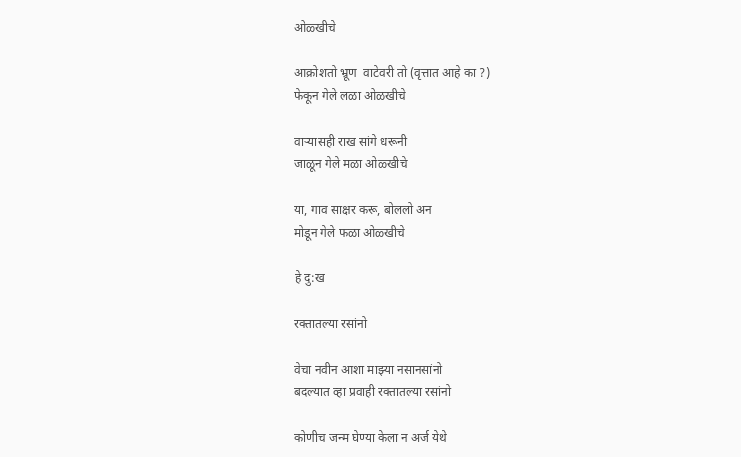ओळ्खीचे

आक्रोशतो भ्रूण  वाटेवरी तो (वृत्तात आहे का ?)
फेकून गेले लळा ओळखीचे

वार्‍यासही राख सांगे धरूनी
जाळून गेले मळा ओळ्खीचे

या, गाव साक्षर करू, बोललो अन
मोडून गेले फळा ओळ्खीचे

हे दु:ख

रक्तातल्या रसांनो

वेचा नवीन आशा माझ्या नसानसांनो
बदल्यात व्हा प्रवाही रक्तातल्या रसांनो

कोणीच जन्म घेण्या केला न अर्ज येथे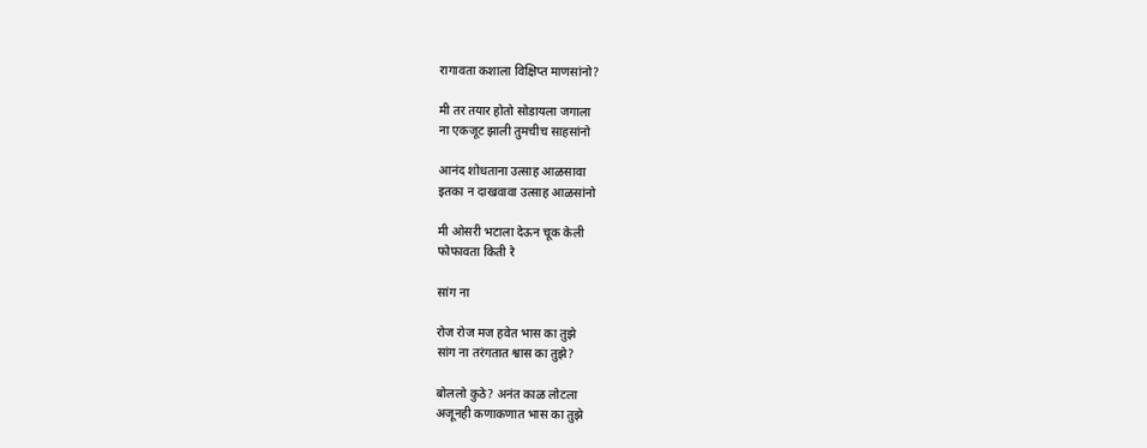रागावता कशाला विक्षिप्त माणसांनो?

मी तर तयार होतो सोडायला जगाला
ना एकजूट झाली तुमचीच साहसांनो

आनंद शोधताना उत्साह आळसावा
इतका न दाखवावा उत्साह आळसांनो

मी ओसरी भटाला देऊन चूक केली
फोफावता किती रे

सांग ना

रोज रोज मज हवेत भास का तुझे
सांग ना तरंगतात श्वास का तुझे?

बोललो कुठे? अनंत काळ लोटला
अजूनही कणाकणात भास का तुझे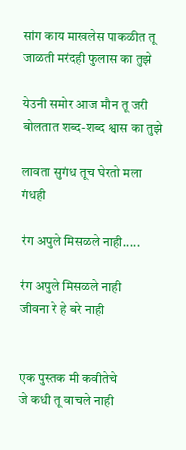सांग काय माखलेस पाकळीत तू
जाळती मरंदही फुलास का तुझे

येउनी समोर आज मौन तू जरी
बोलतात शब्द-शब्द श्वास का तुझे

लावता सुगंध तूच घेरतो मला
गंधही

र॑ग अपुले मिसळले नाही.....

र॑ग अपुले मिसळले नाही
जीवना रे हे बरे नाही


एक पुस्तक मी कवीतेचे
जे कधी तू वाचले नाही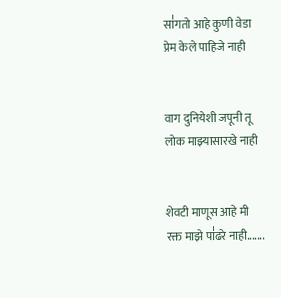सा॑गतो आहे कुणी वेडा
प्रेम केले पाहिजे नाही


वाग दुनियेशी जपूनी तू
लोक माझ्यासारखे नाही


शेवटी माणूस आहे मी
रक्त माझे पा॑ढरे नाही.......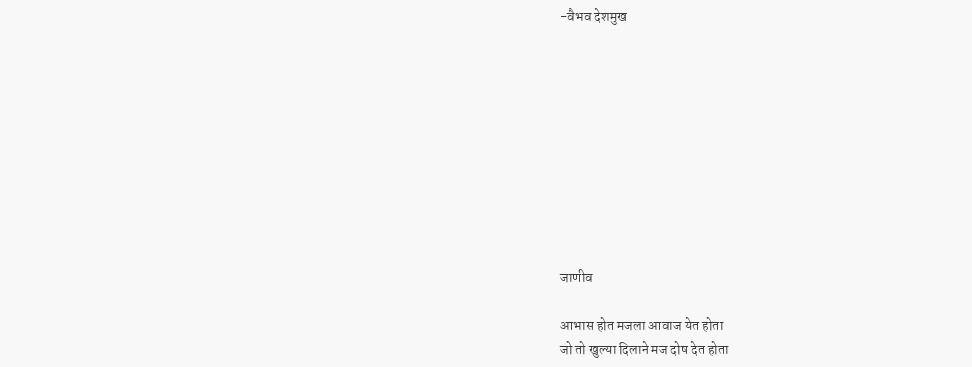-वैभव देशमुख










जाणीव

आभास होत मजला आवाज येत होता
जो तो खुल्या दिलाने मज दोष देत होता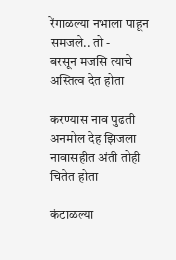रेंगाळल्या नभाला पाहून समजले.. तो -
बरसून मजसि त्याचे अस्तित्व देत होता

करण्यास नाव पुढती अनमोल देह झिजला
नावासहीत अंती तोही चितेत होता

कंटाळल्या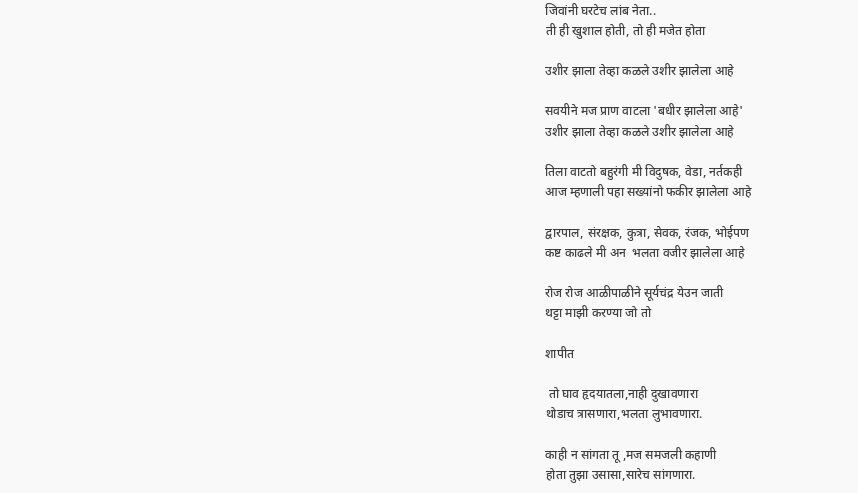जिवांनी घरटेच लांब नेता..
ती ही खुशाल होती, तो ही मजेत होता

उशीर झाला तेव्हा कळले उशीर झालेला आहे

सवयीने मज प्राण वाटला 'बधीर झालेला आहे'
उशीर झाला तेव्हा कळले उशीर झालेला आहे

तिला वाटतो बहुरंगी मी विदुषक, वेडा, नर्तकही
आज म्हणाली पहा सख्यांनो फकीर झालेला आहे

द्वारपाल, संरक्षक, कुत्रा, सेवक, रंजक, भोईपण
कष्ट काढले मी अन  भलता वजीर झालेला आहे

रोज रोज आळीपाळीने सूर्यचंद्र येउन जाती
थट्टा माझी करण्या जो तो

शापीत

 तो घाव हृदयातला,नाही दुखावणारा
थोडाच त्रासणारा,भलता लुभावणारा.

काही न सांगता तू ,मज समजली कहाणी
होता तुझा उसासा,सारेच सांगणारा.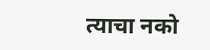त्याचा नको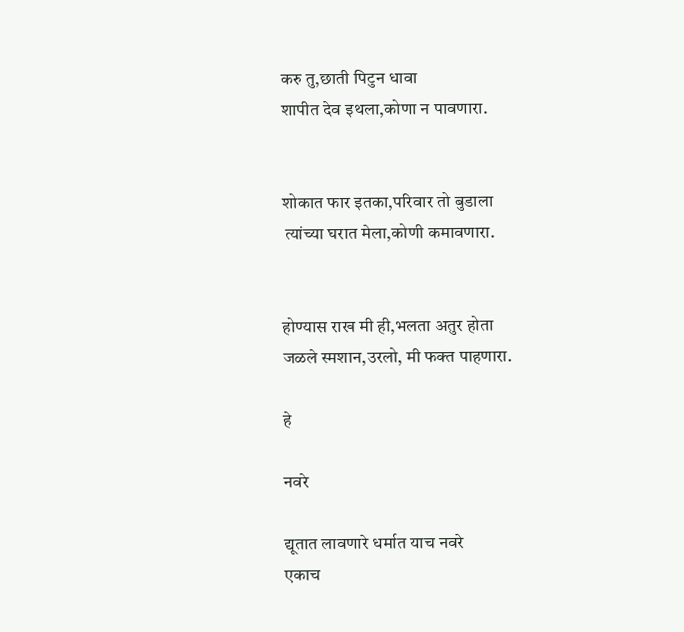करु तु,छाती पिटुन धावा
शापीत देव इथला,कोणा न पावणारा.


शोकात फार इतका,परिवार तो बुडाला
 त्यांच्या घरात मेला,कोणी कमावणारा.


होण्यास राख मी ही,भलता अतुर होता
जळले स्मशान,उरलो, मी फक्त पाहणारा.

हे

नवरे

द्यूतात लावणारे धर्मात याच नवरे
एकाच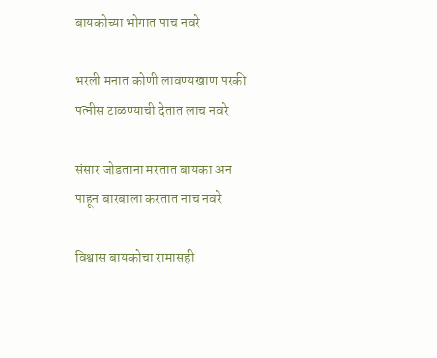बायकोच्या भोगात पाच नवरे

भरली मनात कोणी लावण्यखाण परकी
पत्नीस टाळण्याची देतात लाच नवरे

संसार जोडताना मरतात बायका अन
पाहून बारबाला करतात नाच नवरे

विश्वास बायकोचा रामासही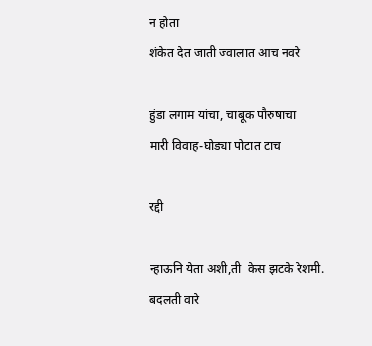न होता
शंकेत देत जाती ज्वालात आच नवरे

हुंडा लगाम यांचा, चाबूक पौरुषाचा
मारी विवाह-घोड्या पोटात टाच

रद्दी

न्हाऊनि येता अशी,ती  केस झटके रेशमी.
बदलती वारे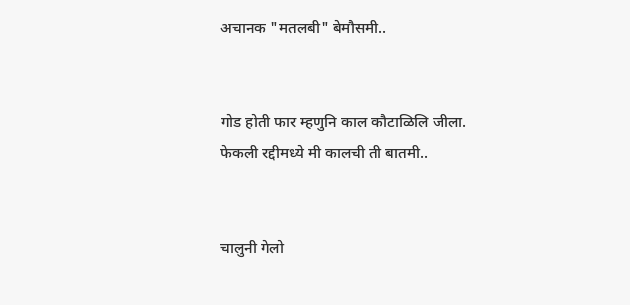अचानक "मतलबी" बेमौसमी..


गोड होती फार म्हणुनि काल कौटाळिलि जीला.
फेकली रद्दीमध्ये मी कालची ती बातमी..


चालुनी गेलो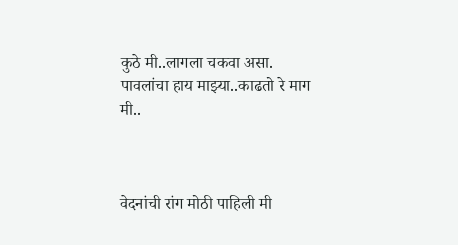कुठे मी..लागला चकवा असा.
पावलांचा हाय माझ्या..काढतो रे माग मी..



वेदनांची रांग मोठी पाहिली मी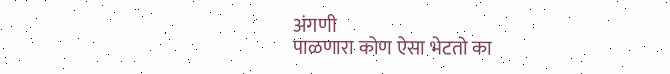अंगणी
पाळणारा कोण ऐसा भेटतो का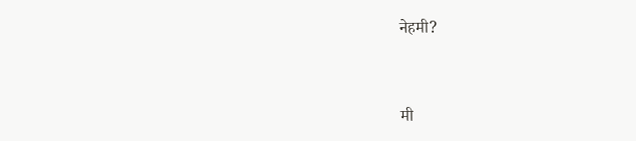नेहमी?



मी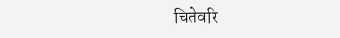चितेवरि